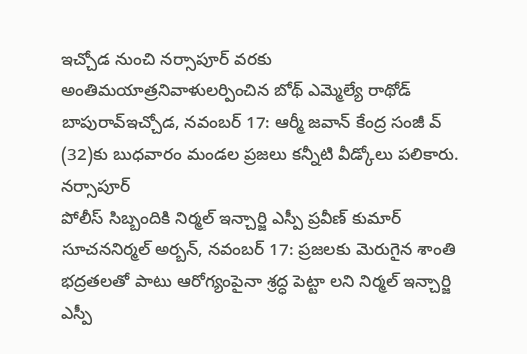ఇచ్చోడ నుంచి నర్సాపూర్ వరకు అంతిమయాత్రనివాళులర్పించిన బోథ్ ఎమ్మెల్యే రాథోడ్ బాపురావ్ఇచ్చోడ, నవంబర్ 17: ఆర్మీ జవాన్ కేంద్ర సంజీ వ్ (32)కు బుధవారం మండల ప్రజలు కన్నీటి వీడ్కోలు పలికారు. నర్సాపూర్
పోలీస్ సిబ్బందికి నిర్మల్ ఇన్చార్జి ఎస్పీ ప్రవీణ్ కుమార్ సూచననిర్మల్ అర్బన్, నవంబర్ 17: ప్రజలకు మెరుగైన శాంతి భద్రతలతో పాటు ఆరోగ్యంపైనా శ్రద్ధ పెట్టా లని నిర్మల్ ఇన్చార్జి ఎస్పీ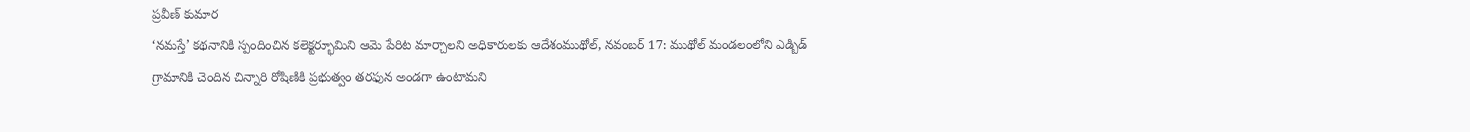ప్రవీణ్ కుమార
‘నమస్తే’ కథనానికి స్పందించిన కలెక్టర్భూమిని ఆమె పేరిట మార్చాలని అధికారులకు ఆదేశంముథోల్, నవంబర్ 17: ముథోల్ మండలంలోని ఎడ్బిడ్ గ్రామానికి చెందిన చిన్నారి రోషిణికి ప్రభుత్వం తరఫున అండగా ఉంటామని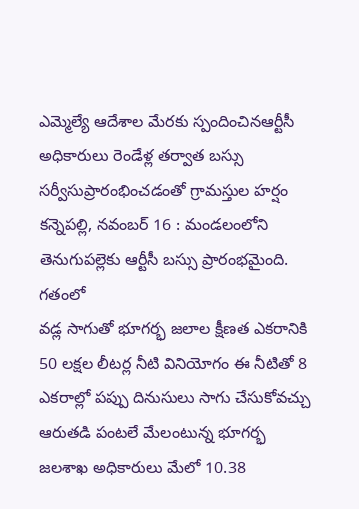ఎమ్మెల్యే ఆదేశాల మేరకు స్పందించినఆర్టీసీ అధికారులు రెండేళ్ల తర్వాత బస్సు సర్వీసుప్రారంభించడంతో గ్రామస్తుల హర్షం కన్నెపల్లి, నవంబర్ 16 : మండలంలోని తెనుగుపల్లెకు ఆర్టీసీ బస్సు ప్రారంభమైంది. గతంలో
వడ్ల సాగుతో భూగర్భ జలాల క్షీణత ఎకరానికి 50 లక్షల లీటర్ల నీటి వినియోగం ఈ నీటితో 8 ఎకరాల్లో పప్పు దినుసులు సాగు చేసుకోవచ్చు ఆరుతడి పంటలే మేలంటున్న భూగర్భ జలశాఖ అధికారులు మేలో 10.38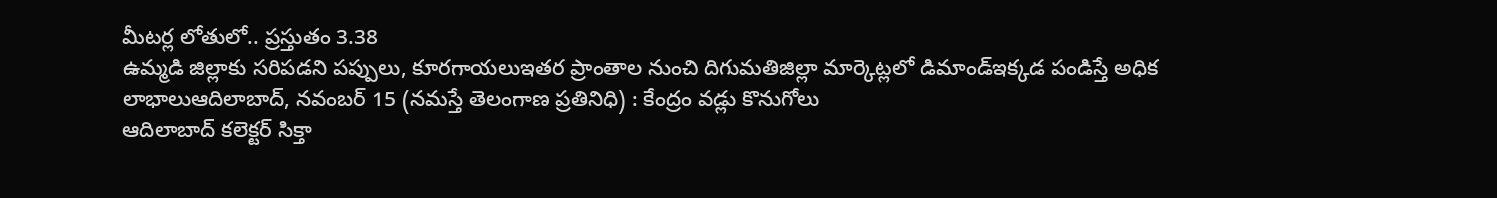మీటర్ల లోతులో.. ప్రస్తుతం 3.38
ఉమ్మడి జిల్లాకు సరిపడని పప్పులు, కూరగాయలుఇతర ప్రాంతాల నుంచి దిగుమతిజిల్లా మార్కెట్లలో డిమాండ్ఇక్కడ పండిస్తే అధిక లాభాలుఆదిలాబాద్, నవంబర్ 15 (నమస్తే తెలంగాణ ప్రతినిధి) : కేంద్రం వడ్లు కొనుగోలు
ఆదిలాబాద్ కలెక్టర్ సిక్తా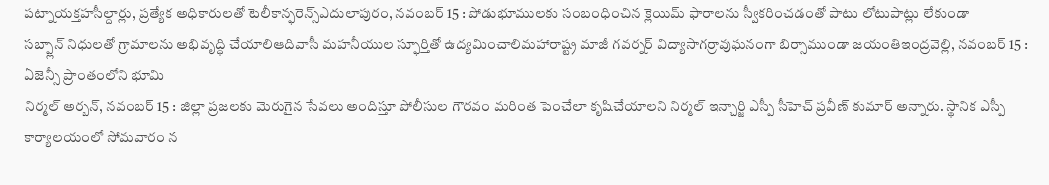పట్నాయక్తహసీల్దార్లు, ప్రత్యేక అధికారులతో టెలీకాన్ఫరెన్స్ఎదులాపురం, నవంబర్ 15 : పోడుభూములకు సంబంధించిన క్లెయిమ్ ఫారాలను స్వీకరించడంతో పాటు లోటుపాట్లు లేకుండా
సబ్ప్లాన్ నిధులతో గ్రామాలను అభివృద్ధి చేయాలిఆదివాసీ మహనీయుల స్ఫూర్తితో ఉద్యమించాలిమహారాష్ట్ర మాజీ గవర్నర్ విద్యాసాగర్రావుఘనంగా బిర్సాముండా జయంతిఇంద్రవెల్లి, నవంబర్ 15 : ఏజెన్సీ ప్రాంతంలోని భూమి
నిర్మల్ అర్బన్, నవంబర్ 15 : జిల్లా ప్రజలకు మెరుగైన సేవలు అందిస్తూ పోలీసుల గౌరవం మరింత పెంచేలా కృషిచేయాలని నిర్మల్ ఇన్చార్జి ఎస్పీ సీహెచ్ ప్రవీణ్ కుమార్ అన్నారు. స్థానిక ఎస్పీ కార్యాలయంలో సోమవారం న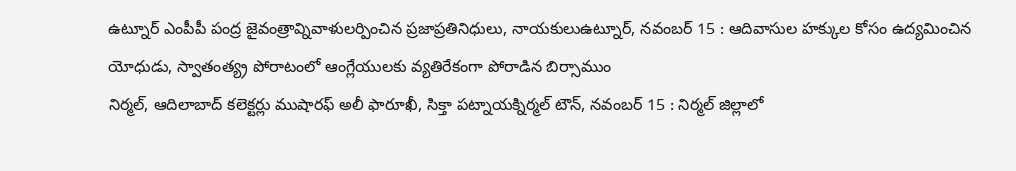ఉట్నూర్ ఎంపీపీ పంద్ర జైవంత్రావ్నివాళులర్పించిన ప్రజాప్రతినిధులు, నాయకులుఉట్నూర్, నవంబర్ 15 : ఆదివాసుల హక్కుల కోసం ఉద్యమించిన యోధుడు, స్వాతంత్య్ర పోరాటంలో ఆంగ్లేయులకు వ్యతిరేకంగా పోరాడిన బిర్సాముం
నిర్మల్, ఆదిలాబాద్ కలెక్టర్లు ముషారఫ్ అలీ ఫారూఖీ, సిక్తా పట్నాయక్నిర్మల్ టౌన్, నవంబర్ 15 : నిర్మల్ జిల్లాలో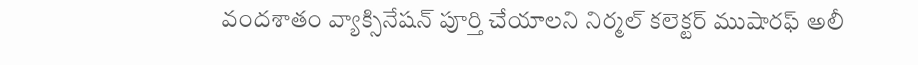వందశాతం వ్యాక్సినేషన్ పూర్తి చేయాలని నిర్మల్ కలెక్టర్ ముషారఫ్ అలీ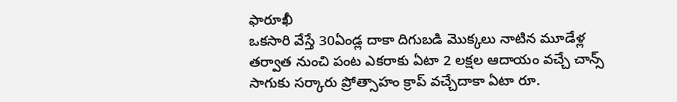ఫారూఖీ
ఒకసారి వేస్తే 30ఏండ్ల దాకా దిగుబడి మొక్కలు నాటిన మూడేళ్ల తర్వాత నుంచి పంట ఎకరాకు ఏటా 2 లక్షల ఆదాయం వచ్చే చాన్స్ సాగుకు సర్కారు ప్రోత్సాహం క్రాప్ వచ్చేదాకా ఏటా రూ.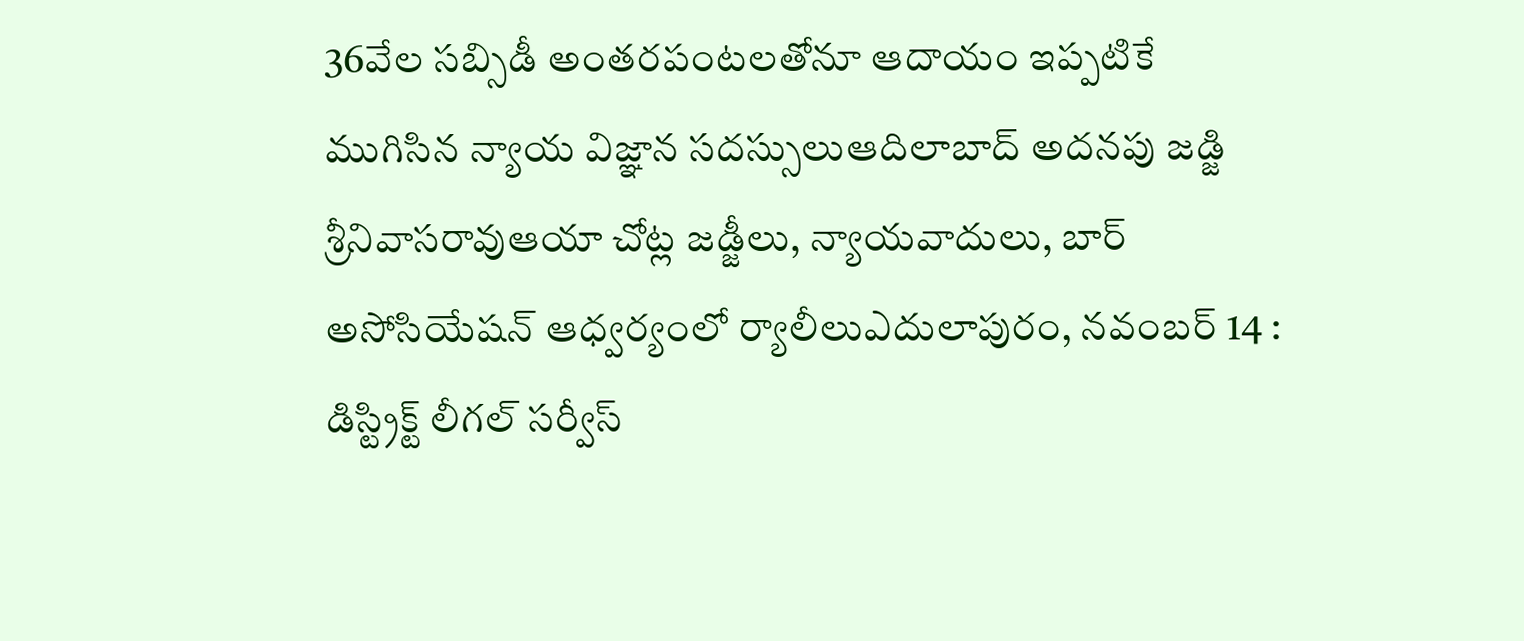36వేల సబ్సిడీ అంతరపంటలతోనూ ఆదాయం ఇప్పటికే
ముగిసిన న్యాయ విజ్ఞాన సదస్సులుఆదిలాబాద్ అదనపు జడ్జి శ్రీనివాసరావుఆయా చోట్ల జడ్జీలు, న్యాయవాదులు, బార్ అసోసియేషన్ ఆధ్వర్యంలో ర్యాలీలుఎదులాపురం, నవంబర్ 14 : డిస్ట్రిక్ట్ లీగల్ సర్వీస్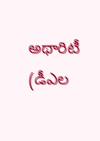అథారిటీ (డీఎల